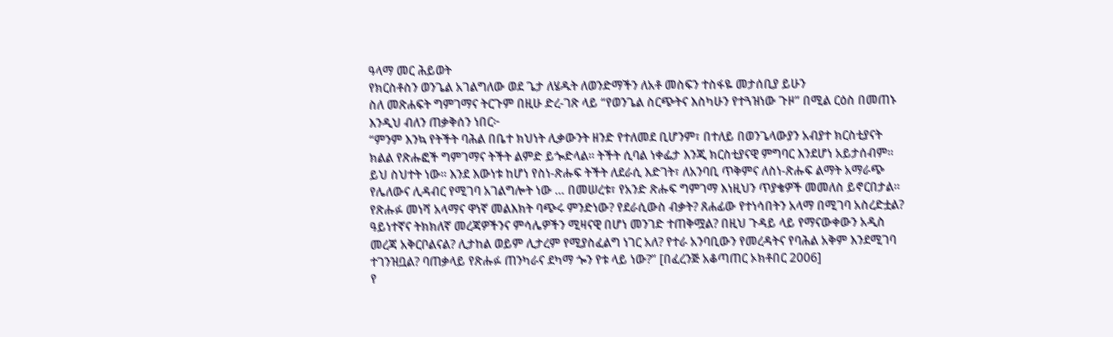ዓላማ መር ሕይወት
የክርስቶስን ወንጌል አገልግለው ወደ ጌታ ለሄዱት ለወንድማችን ለአቶ መስፍን ተስፋዬ መታሰቢያ ይሁን
ስለ መጽሐፍት ግምገማና ትርጉም በዚሁ ድረ-ገጽ ላይ “የወንጌል ስርጭትና እስካሁን የተጓዝነው ጉዞ” በሚል ርዕስ በመጠኑ እንዲህ ብለን ጠቃቅሰን ነበር፦
“ምንም እንኳ የትችት ባሕል በቤተ ክህነት ሊቃውንት ዘንድ የተለመደ ቢሆንም፣ በተለይ በወንጌላውያን አብያተ ክርስቲያናት ክልል የጽሑፎች ግምገማና ትችት ልምድ ይጐድላል። ትችት ሲባል ነቀፌታ እንጂ ክርስቲያናዊ ምግባር እንደሆነ አይታሰብም። ይህ ስህተት ነው። እንደ እውነቱ ከሆነ የስነ-ጽሑፍ ትችት ለደራሲ እድገት፣ ለአንባቢ ጥቅምና ለስነ-ጽሑፍ ልማት አማራጭ የሌለውና ሊዳብር የሚገባ አገልግሎት ነው … በመሠረቱ፣ የአንድ ጽሑፍ ግምገማ እነዚህን ጥያቄዎች መመለስ ይኖርበታል። የጽሑፉ መነሻ አላማና ዋነኛ መልእክት ባጭሩ ምንድነው? የደራሲውስ ብቃት? ጸሐፊው የተነሳበትን አላማ በሚገባ አስረድቷል? ዓይነተኛና ትክክለኛ መረጃዎችንና ምሳሌዎችን ሚዛናዊ በሆነ መንገድ ተጠቅሟል? በዚህ ጉዳይ ላይ የማናውቀውን አዲስ መረጃ አቅርቦልናል? ሊታከል ወይም ሊታረም የሚያስፈልግ ነገር አለ? የተራ አንባቢውን የመረዳትና የባሕል አቅም እንደሚገባ ተገንዝቧል? ባጠቃላይ የጽሑፉ ጠንካራና ደካማ ጐን የቱ ላይ ነው?” [በፈረንጅ አቆጣጠር ኦክቶበር 2006]
የ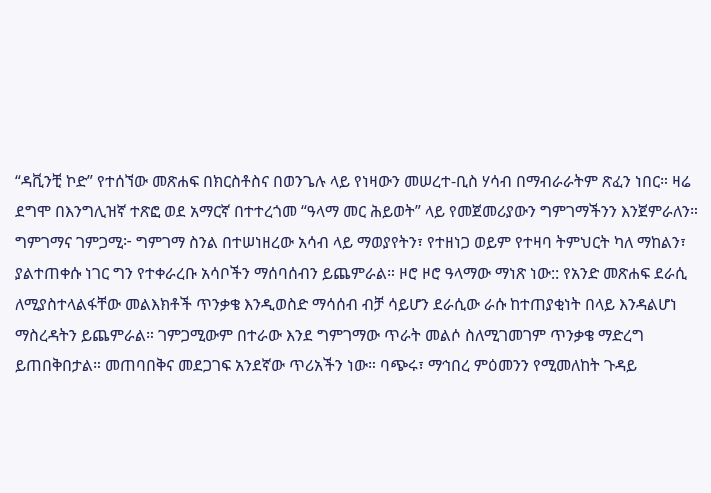“ዳቪንቺ ኮድ” የተሰኘው መጽሐፍ በክርስቶስና በወንጌሉ ላይ የነዛውን መሠረተ-ቢስ ሃሳብ በማብራራትም ጽፈን ነበር። ዛሬ ደግሞ በእንግሊዝኛ ተጽፎ ወደ አማርኛ በተተረጎመ “ዓላማ መር ሕይወት” ላይ የመጀመሪያውን ግምገማችንን እንጀምራለን።
ግምገማና ገምጋሚ፦ ግምገማ ስንል በተሠነዘረው አሳብ ላይ ማወያየትን፣ የተዘነጋ ወይም የተዛባ ትምህርት ካለ ማከልን፣ ያልተጠቀሱ ነገር ግን የተቀራረቡ አሳቦችን ማሰባሰብን ይጨምራል። ዞሮ ዞሮ ዓላማው ማነጽ ነው:: የአንድ መጽሐፍ ደራሲ ለሚያስተላልፋቸው መልእክቶች ጥንቃቄ እንዲወስድ ማሳሰብ ብቻ ሳይሆን ደራሲው ራሱ ከተጠያቂነት በላይ እንዳልሆነ ማስረዳትን ይጨምራል። ገምጋሚውም በተራው እንደ ግምገማው ጥራት መልሶ ስለሚገመገም ጥንቃቄ ማድረግ ይጠበቅበታል። መጠባበቅና መደጋገፍ አንደኛው ጥሪአችን ነው። ባጭሩ፣ ማኅበረ ምዕመንን የሚመለከት ጉዳይ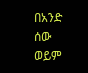በአንድ ሰው ወይም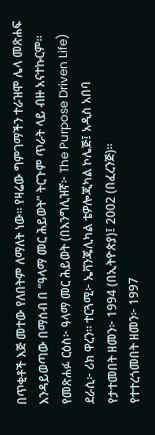በጥቂቶች እጅ መተው የለበትም ለማለት ነው። የዛሬው ግምገማችን ተራዝሞ ሌላ መጽሐፍ እንዳይወጣው በማሰብ በ “ዓላማ መር ሕይወት” ትርጉም ጥራት ላይ ብዙ አናተኩርም።
የመጽሐፉ ርዕስ፦ ዓላማ መር ሕይወት (በእንግሊዝኛ፦ The Purpose Driven Life)
ደራሲ፦ ሪክ ዋረን። ተርጓሚ፦ ኤቫንጄሊካል ቴዎሎጂካል ኮሌጅ፤ አዲስ አበባ
የታተመበት ዘመን፦ 1994 (በኢትዮጵያ)፤ 2002 (በፈረንጅ)።
የተተረጎመበት ዘመን፦ 1997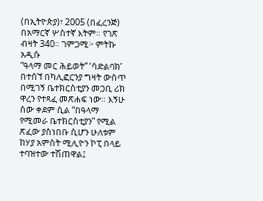(በኢትዮጵያ)፣ 2005 (በፈረንጅ)
በአማርኛ ሦስተኛ እትም። የገጽ ብዛት 340። ገምጋሚ፦ ምትኩ አዲሱ
“ዓላማ መር ሕይወት” ‘ሳድልባክ’ በተሰኘ በካሊፎርንያ ግዛት ውስጥ በሚገኝ ቤተክርስቲያን መጋቢ ሪክ ዋረን የተጻፈ መጽሐፍ ነው። እኝሁ ሰው ቀደም ሲል “በዓላማ የሚመራ ቤተክርስቲያን” የሚል ጽፈው ያስነበቡ ሲሆን ሁለቱም ከሃያ አምስት ሚሊዮን ኮፒ በላይ ተባዝተው ተሽጠዋል፤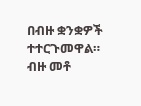በብዙ ቋንቋዎች ተተርጉመዋል። ብዙ መቶ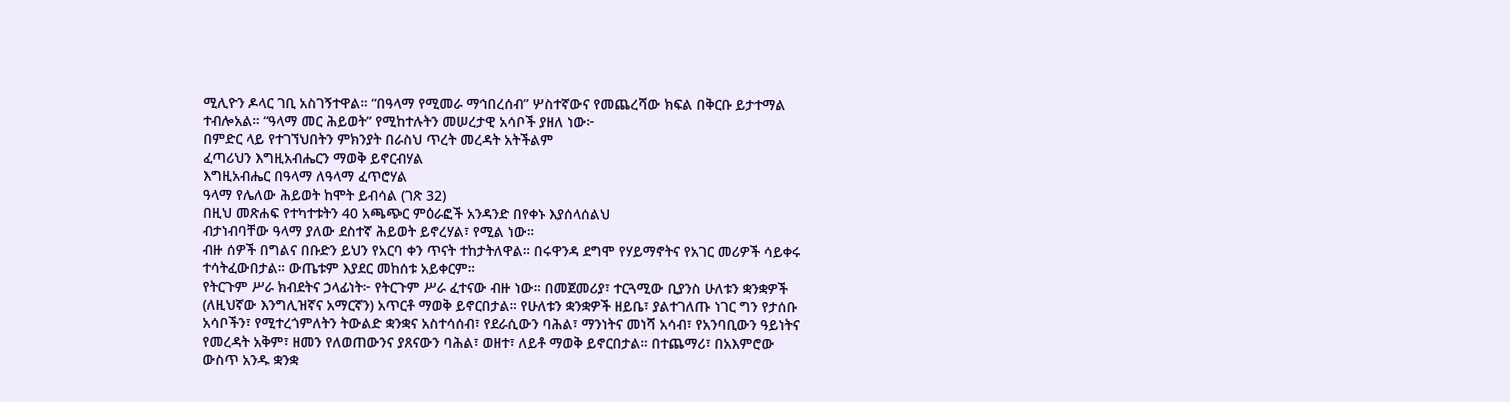ሚሊዮን ዶላር ገቢ አስገኝተዋል። “በዓላማ የሚመራ ማኅበረሰብ” ሦስተኛውና የመጨረሻው ክፍል በቅርቡ ይታተማል ተብሎአል። “ዓላማ መር ሕይወት” የሚከተሉትን መሠረታዊ አሳቦች ያዘለ ነው፦
በምድር ላይ የተገኘህበትን ምክንያት በራስህ ጥረት መረዳት አትችልም
ፈጣሪህን እግዚአብሔርን ማወቅ ይኖርብሃል
እግዚአብሔር በዓላማ ለዓላማ ፈጥሮሃል
ዓላማ የሌለው ሕይወት ከሞት ይብሳል (ገጽ 32)
በዚህ መጽሐፍ የተካተቱትን 40 አጫጭር ምዕራፎች አንዳንድ በየቀኑ እያሰላሰልህ
ብታነብባቸው ዓላማ ያለው ደስተኛ ሕይወት ይኖረሃል፣ የሚል ነው።
ብዙ ሰዎች በግልና በቡድን ይህን የአርባ ቀን ጥናት ተከታትለዋል። በሩዋንዳ ደግሞ የሃይማኖትና የአገር መሪዎች ሳይቀሩ ተሳትፈውበታል። ውጤቱም እያደር መከሰቱ አይቀርም።
የትርጉም ሥራ ክብደትና ኃላፊነት፦ የትርጉም ሥራ ፈተናው ብዙ ነው። በመጀመሪያ፣ ተርጓሚው ቢያንስ ሁለቱን ቋንቋዎች (ለዚህኛው እንግሊዝኛና አማርኛን) አጥርቶ ማወቅ ይኖርበታል። የሁለቱን ቋንቋዎች ዘይቤ፣ ያልተገለጡ ነገር ግን የታሰቡ አሳቦችን፣ የሚተረጎምለትን ትውልድ ቋንቋና አስተሳሰብ፣ የደራሲውን ባሕል፣ ማንነትና መነሻ አሳብ፣ የአንባቢውን ዓይነትና የመረዳት አቅም፣ ዘመን የለወጠውንና ያጸናውን ባሕል፣ ወዘተ፣ ለይቶ ማወቅ ይኖርበታል። በተጨማሪ፣ በአእምሮው ውስጥ አንዱ ቋንቋ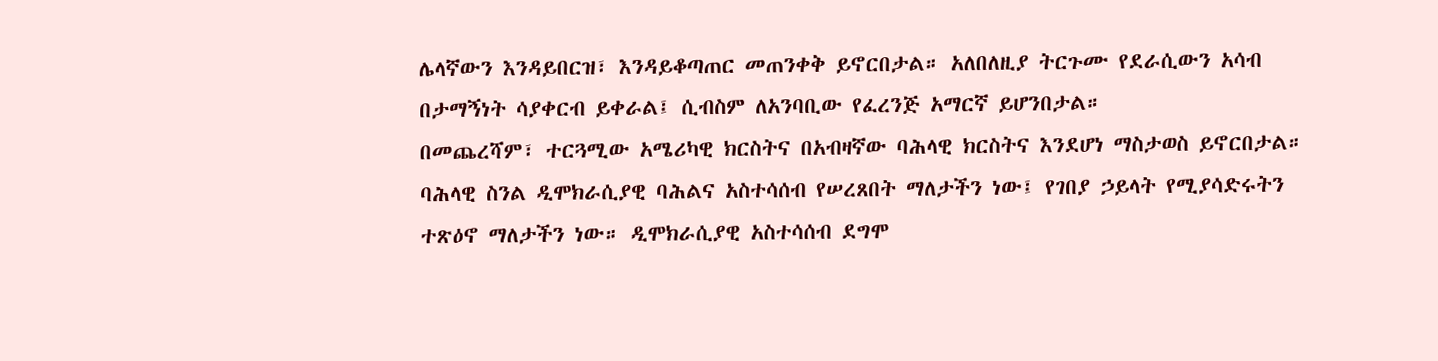ሌላኛውን እንዳይበርዝ፣ እንዳይቆጣጠር መጠንቀቅ ይኖርበታል። አለበለዚያ ትርጉሙ የደራሲውን አሳብ በታማኝነት ሳያቀርብ ይቀራል፤ ሲብስም ለአንባቢው የፈረንጅ አማርኛ ይሆንበታል።
በመጨረሻም፣ ተርጓሚው አሜሪካዊ ክርስትና በአብዛኛው ባሕላዊ ክርስትና እንደሆነ ማስታወስ ይኖርበታል። ባሕላዊ ስንል ዲሞክራሲያዊ ባሕልና አስተሳሰብ የሠረጸበት ማለታችን ነው፤ የገበያ ኃይላት የሚያሳድሩትን ተጽዕኖ ማለታችን ነው። ዲሞክራሲያዊ አስተሳሰብ ደግሞ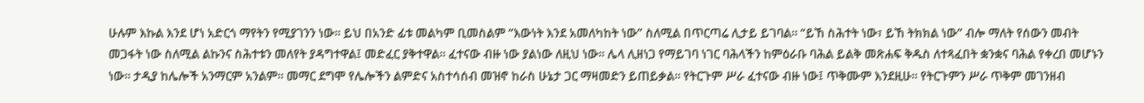ሁሉም እኩል እንደ ሆነ አድርጎ ማየትን የሚያገንን ነው። ይህ በአንድ ፊቱ መልካም ቢመስልም “እውነት እንደ አመለካከት ነው” ስለሚል በጥርጣሬ ሊታይ ይገባል። “ይኸ ስሕተት ነው፣ ይኸ ትክክል ነው” ብሎ ማለት የሰውን መብት መጋፋት ነው ስለሚል ልኩንና ስሕተቱን መለየት ያዳግተዋል፤ መድፈር ያቅተዋል። ፈተናው ብዙ ነው ያልነው ለዚህ ነው። ሌላ ሊዘነጋ የማይገባ ነገር ባሕላችን ከምዕራቡ ባሕል ይልቅ መጽሐፍ ቅዱስ ለተጻፈበት ቋንቋና ባሕል የቀረበ መሆኑን ነው። ታዲያ ከሌሎች አንማርም አንልም። መማር ደግሞ የሌሎችን ልምድና አስተሳሰብ መዝኖ ከራስ ሁኔታ ጋር ማዛመድን ይጠይቃል። የትርጉም ሥራ ፈተናው ብዙ ነው፤ ጥቅሙም እንደዚሁ። የትርጉምን ሥራ ጥቅም መገንዘብ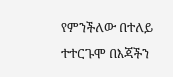የምንችለው በተለይ ተተርጉሞ በእጃችን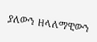ያለውን ዘላለማዊውን